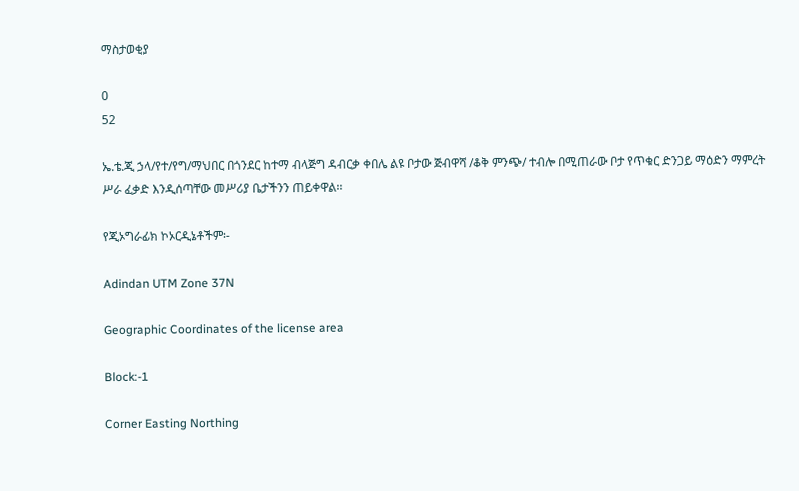ማስታወቂያ

0
52

ኤ.ቴ.ጂ ኃላ/የተ/የግ/ማህበር በጎንደር ከተማ ብላጅግ ዳብርቃ ቀበሌ ልዩ ቦታው ጅብዋሻ /ቆቅ ምንጭ/ ተብሎ በሚጠራው ቦታ የጥቁር ድንጋይ ማዕድን ማምረት ሥራ ፈቃድ እንዲሰጣቸው መሥሪያ ቤታችንን ጠይቀዋል፡፡

የጂኦግራፊክ ኮኦርዲኔቶችም፡-

Adindan UTM Zone 37N

Geographic Coordinates of the license area

Block:-1

Corner Easting Northing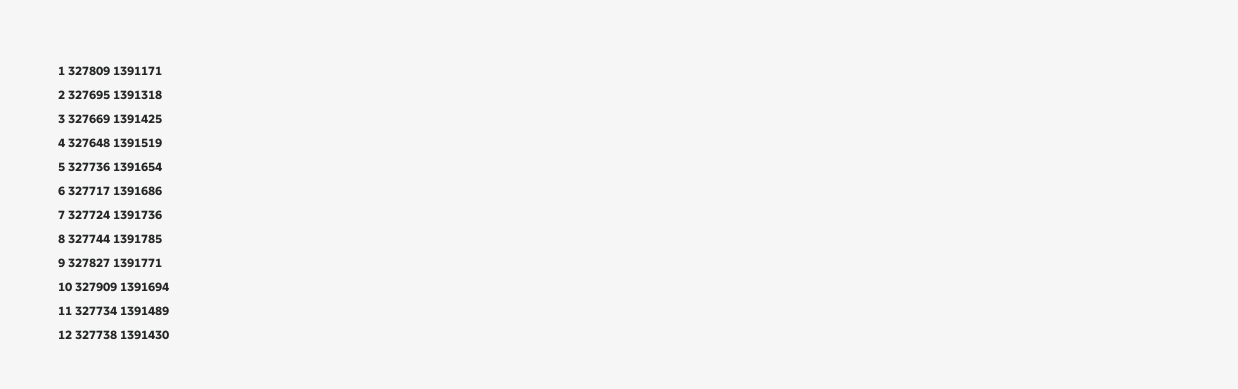1 327809 1391171
2 327695 1391318
3 327669 1391425
4 327648 1391519
5 327736 1391654
6 327717 1391686
7 327724 1391736
8 327744 1391785
9 327827 1391771
10 327909 1391694
11 327734 1391489
12 327738 1391430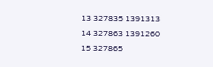13 327835 1391313
14 327863 1391260
15 327865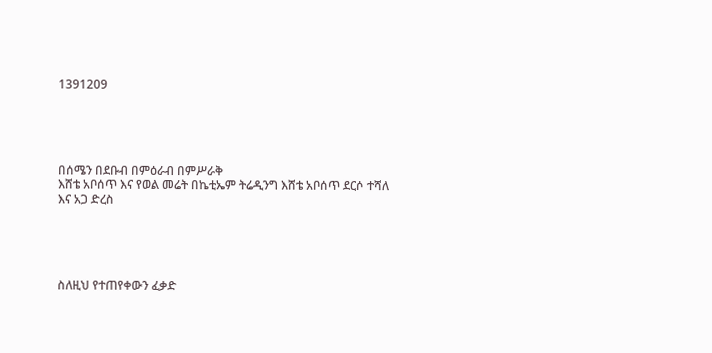1391209





በሰሜን በደቡብ በምዕራብ በምሥራቅ
እሸቴ አቦሰጥ እና የወል መሬት በኬቲኤም ትሬዲንግ እሸቴ አቦሰጥ ደርሶ ተሻለ እና አጋ ድረስ





ስለዚህ የተጠየቀውን ፈቃድ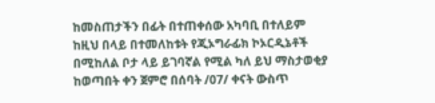ከመስጠታችን በፊት በተጠቀሰው አካባቢ በተለይም ከዚህ በላይ በተመለከቱት የጂኦግራፊክ ኮኦርዲኔቶች በሚከለል ቦታ ላይ ይገባኛል የሚል ካለ ይህ ማስታወቂያ ከወጣበት ቀን ጀምሮ በሰባት /07/ ቀናት ውስጥ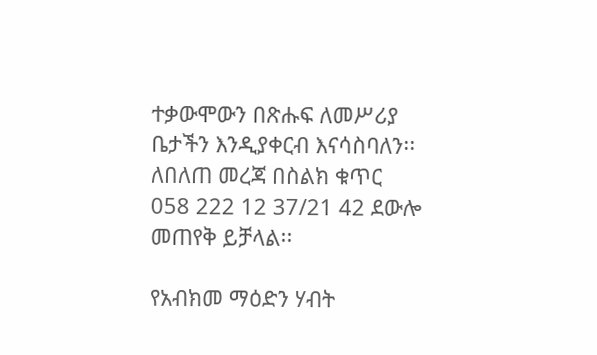ተቃውሞውን በጽሑፍ ለመሥሪያ ቤታችን እንዲያቀርብ እናሳስባለን፡፡ ለበለጠ መረጃ በስልክ ቁጥር 058 222 12 37/21 42 ደውሎ መጠየቅ ይቻላል፡፡

የአብክመ ማዕድን ሃብት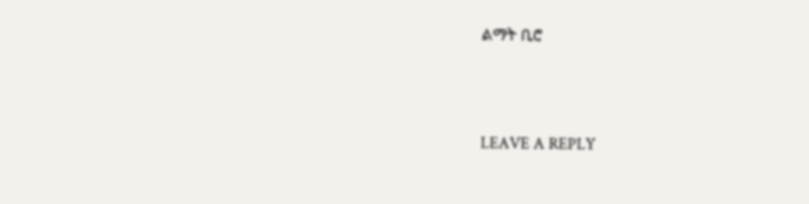ልማት ቢሮ



LEAVE A REPLY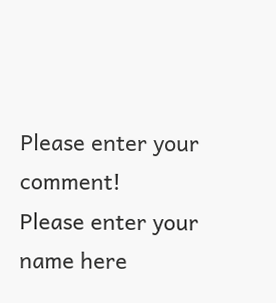Please enter your comment!
Please enter your name here